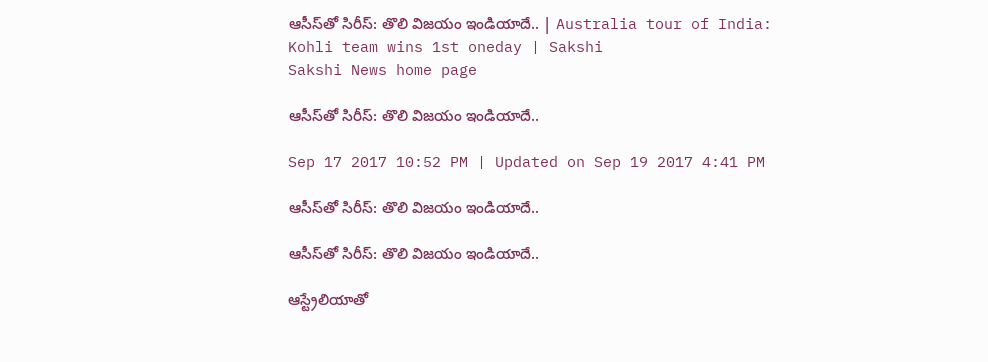ఆసీస్‌తో సిరీస్‌: తొలి విజయం ఇండియాదే.. | Australia tour of India: Kohli team wins 1st oneday | Sakshi
Sakshi News home page

ఆసీస్‌తో సిరీస్‌: తొలి విజయం ఇండియాదే..

Sep 17 2017 10:52 PM | Updated on Sep 19 2017 4:41 PM

ఆసీస్‌తో సిరీస్‌: తొలి విజయం ఇండియాదే..

ఆసీస్‌తో సిరీస్‌: తొలి విజయం ఇండియాదే..

ఆస్ట్రేలియాతో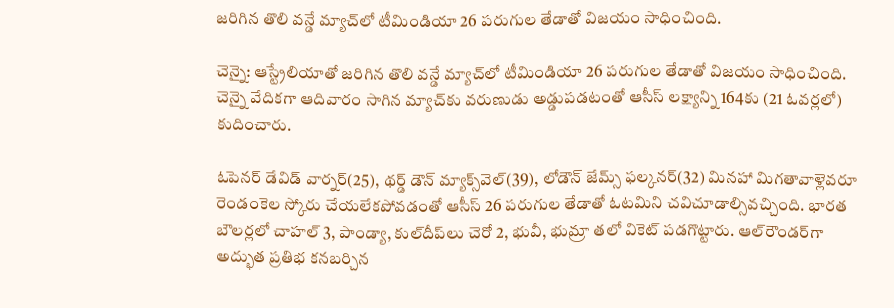జరిగిన తొలి వన్డే మ్యాచ్‌లో టీమిండియా 26 పరుగుల తేడాతో విజయం సాధించింది.

చెన్నై: ఆస్ట్రేలియాతో జరిగిన తొలి వన్డే మ్యాచ్‌లో టీమిండియా 26 పరుగుల తేడాతో విజయం సాధించింది. చెన్నై వేదికగా ఆదివారం సాగిన మ్యాచ్‌కు వరుణుడు అడ్డుపడటంతో ఆసీస్‌ లక్ష్యాన్ని 164కు (21 ఓవర్లలో) కుదించారు.

ఓపెనర్‌ డేవిడ్‌ వార్నర్‌(25), థర్డ్‌ డౌన్‌ మ్యాక్స్‌వెల్‌(39), లోడౌన్‌ జేమ్స్‌ ఫల్కనర్‌(32) మినహా మిగతావాళ్లెవరూ రెండంకెల స్కోరు చేయలేకపోవడంతో ఆసీస్‌ 26 పరుగుల తేడాతో ఓటమిని చవిచూడాల్సివచ్చింది. భారత బౌలర్లలో చాహల్‌ 3, పాండ్యా, కుల్‌దీప్‌లు చెరో 2, భువీ, భుమ్రా తలో వికెట్‌ పడగొట్టారు. ఆల్‌రౌండర్‌గా అద్భుత ప్రతిభ కనబర్చిన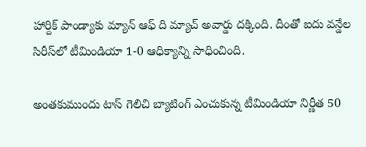హార్దిక్‌ పాండ్యాకు మ్యాన్‌ ఆఫ్‌ ది మ్యాచ్‌ అవార్డు దక్కింది. దీంతో ఐదు వన్డేల సిరీస్‌లో టీమిండియా 1-0 ఆధిక్యాన్ని సాధించింది.

అంతకుముందు టాస్‌ గెలిచి బ్యాటింగ్‌ ఎంచుకున్న టీమిండియా నిర్ణీత 50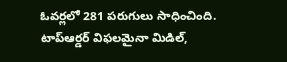ఓవర్లలో 281 పరుగులు సాధించింది. టాప్‌ఆర్డర్‌ విఫలమైనా మిడిల్‌,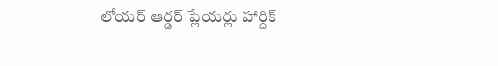లోయర్‌ ఆర్డర్‌ ప్లేయర్లు హార్దిక్‌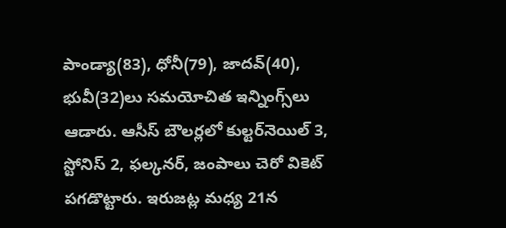పాండ్యా(83), ధోనీ(79), జాదవ్‌(40), భువీ(32)లు సమయోచిత ఇన్నింగ్స్‌లు ఆడారు. ఆసీస్‌ బౌలర్లలో కుల్టర్‌నెయిల్‌ 3, స్టోనిస్‌ 2, ఫల్కనర్‌, జంపాలు చెరో వికెట్‌ పగడొట్టారు. ఇరుజట్ల మధ్య 21న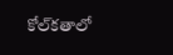కోల్‌కతాలో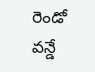రెండో వన్డే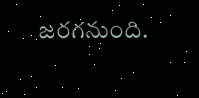జరగనుంది.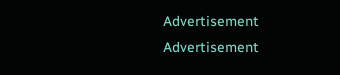Advertisement
Advertisement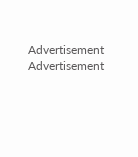Advertisement
Advertisement